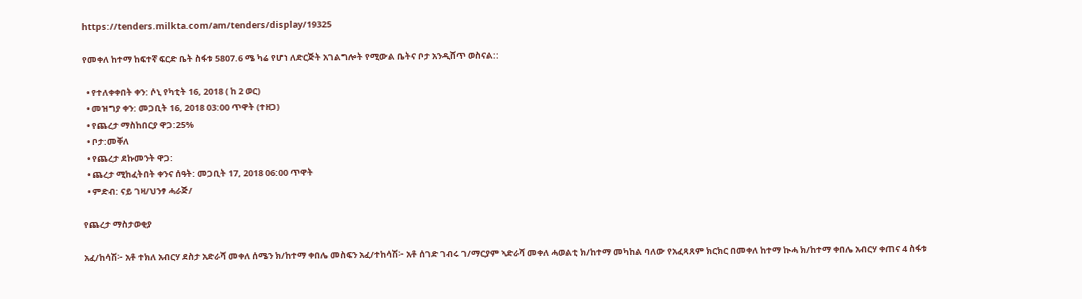https://tenders.milkta.com/am/tenders/display/19325

የመቀለ ከተማ ከፍተኛ ፍርድ ቤት ስፋቱ 5807.6 ሜ ካሬ የሆነ ለድርጅት አገልግሎት የሚውል ቤትና ቦታ አንዲሸጥ ወስናል::

  • የተለቀቀበት ቀን: ሶኒ የካቲት 16, 2018 ( ከ 2 ወር)
  • መዝግያ ቀን: መጋቢት 16, 2018 03:00 ጥዋት (ተዘጋ)
  • የጨረታ ማስከበርያ ዋጋ:25%
  • ቦታ:መቐለ
  • የጨረታ ደኩመንት ዋጋ:
  • ጨረታ ሚከፈትበት ቀንና ሰዓት: መጋቢት 17, 2018 06:00 ጥዋት
  • ምድብ: ናይ ገዛ/ህንፃ ሓራጅ/

የጨረታ ማስታወቂያ

አፈ/ከሳሽ፦ አቶ ተክለ አብርሃ ደስታ አድራሻ መቀለ ሰሜን ክ/ከተማ ቀበሌ መስፍን አፈ/ተከሳሽ፦ አቶ ሰገድ ገብሩ ገ/ማርያም ኣድራሻ መቀለ ሓወልቲ ክ/ከተማ መካከል ባለው የአፈጻጸም ክርክር በመቀለ ከተማ ኲሓ ክ/ከተማ ቀበሌ አብርሃ ቀጠና 4 ስፋቱ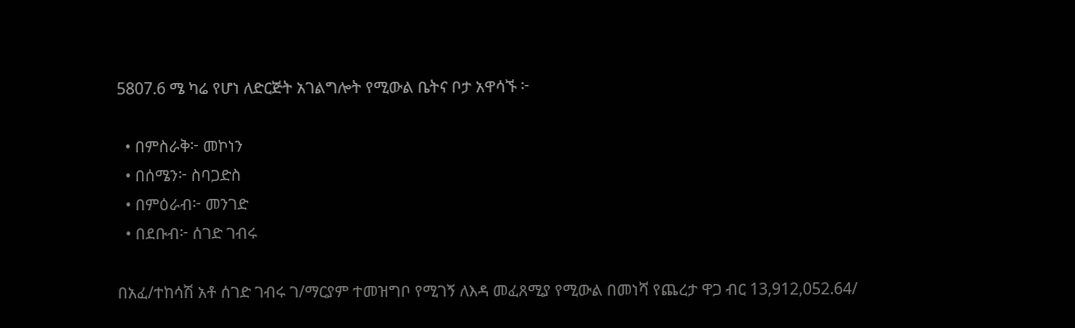5807.6 ሜ ካሬ የሆነ ለድርጅት አገልግሎት የሚውል ቤትና ቦታ አዋሳኙ ፦

  • በምስራቅ፦ መኮነን
  • በሰሜን፦ ስባጋድስ
  • በምዕራብ፦ መንገድ
  • በደቡብ፦ ሰገድ ገብሩ

በአፈ/ተከሳሽ አቶ ሰገድ ገብሩ ገ/ማርያም ተመዝግቦ የሚገኝ ለእዳ መፈጸሚያ የሚውል በመነሻ የጨረታ ዋጋ ብር 13,912,052.64/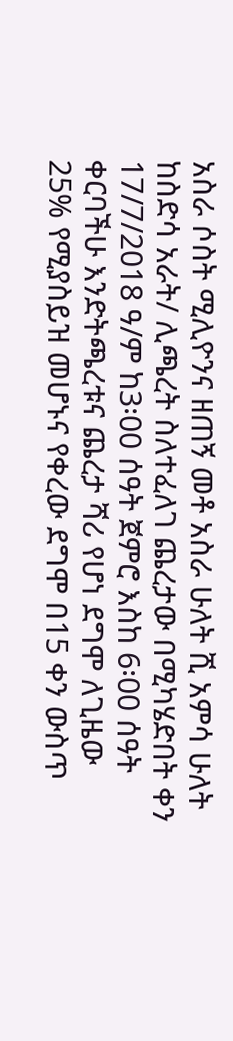አስራ ሶስት ሚሊዮንና ዘጠኝ መቶ አስራ ሁለት ሺ አምሳ ሁለት ከስድሳ አራት/ ሊጫረት ስለተፈለገ ጨረታው በሚካሄድበት ቀን 17/7/2018 ዓ/ም ከ3፡00 ሰዓት ጀምሮ እስከ 6፡00 ሰዓት ቀርባችሁ እንድትጫረቱና ጨረታ ሻሪ የሆነ ደግሞ ለጊዜው 25% የሚያስይዝ መሆኑና የቀረው ደግሞ በ15 ቀን ውስጥ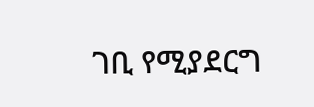ገቢ የሚያደርግ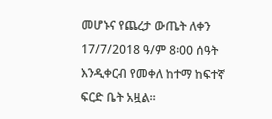መሆኑና የጨረታ ውጤት ለቀን 17/7/2018 ዓ/ም 8፡00 ሰዓት እንዲቀርብ የመቀለ ከተማ ከፍተኛ ፍርድ ቤት አዟል።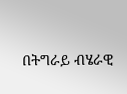በትግራይ ብሄራዊ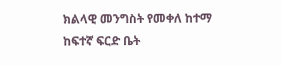ክልላዊ መንግስት የመቀለ ከተማ ከፍተኛ ፍርድ ቤት